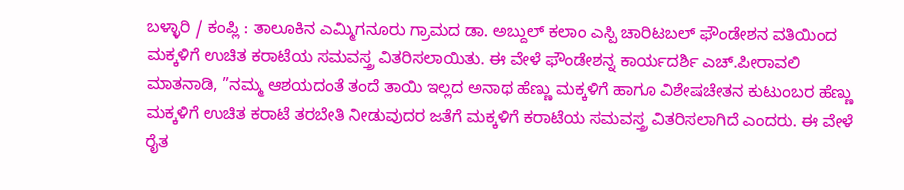ಬಳ್ಳಾರಿ / ಕಂಪ್ಲಿ : ತಾಲೂಕಿನ ಎಮ್ಮಿಗನೂರು ಗ್ರಾಮದ ಡಾ. ಅಬ್ದುಲ್ ಕಲಾಂ ಎಸ್ಪಿ ಚಾರಿಟಬಲ್ ಫೌಂಡೇಶನ ವತಿಯಿಂದ ಮಕ್ಕಳಿಗೆ ಉಚಿತ ಕರಾಟೆಯ ಸಮವಸ್ತ್ರ ವಿತರಿಸಲಾಯಿತು. ಈ ವೇಳೆ ಫೌಂಡೇಶನ್ನ ಕಾರ್ಯದರ್ಶಿ ಎಚ್.ಪೀರಾವಲಿ ಮಾತನಾಡಿ, ”ನಮ್ಮ ಆಶಯದಂತೆ ತಂದೆ ತಾಯಿ ಇಲ್ಲದ ಅನಾಥ ಹೆಣ್ಣು ಮಕ್ಕಳಿಗೆ ಹಾಗೂ ವಿಶೇಷಚೇತನ ಕುಟುಂಬರ ಹೆಣ್ಣು ಮಕ್ಕಳಿಗೆ ಉಚಿತ ಕರಾಟೆ ತರಬೇತಿ ನೀಡುವುದರ ಜತೆಗೆ ಮಕ್ಕಳಿಗೆ ಕರಾಟೆಯ ಸಮವಸ್ತ್ರ ವಿತರಿಸಲಾಗಿದೆ ಎಂದರು. ಈ ವೇಳೆ ರೈತ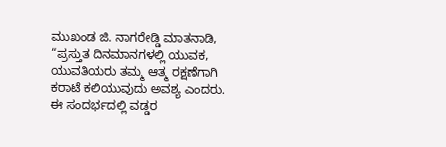ಮುಖಂಡ ಜಿ. ನಾಗರೇಡ್ಡಿ ಮಾತನಾಡಿ, “ಪ್ರಸ್ತುತ ದಿನಮಾನಗಳಲ್ಲಿ ಯುವಕ, ಯುವತಿಯರು ತಮ್ಮ ಆತ್ಮ ರಕ್ಷಣೆಗಾಗಿ ಕರಾಟೆ ಕಲಿಯುವುದು ಅವಶ್ಯ ಎಂದರು. ಈ ಸಂದರ್ಭದಲ್ಲಿ ವಡ್ಡರ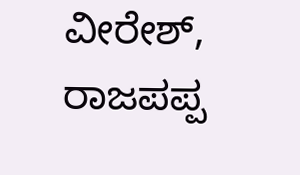ವೀರೇಶ್, ರಾಜಪಪ್ಪ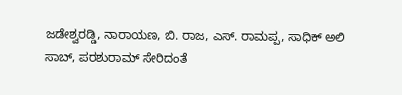ಜಡೇಶ್ವರಡ್ಡಿ, ನಾರಾಯಣ, ಬಿ. ರಾಜ, ಎಸ್. ರಾಮಪ್ಪ, ಸಾಧಿಕ್ ಅಲಿ ಸಾಬ್, ಪರಶುರಾಮ್ ಸೇರಿದಂತೆ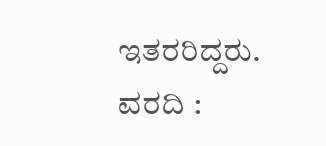ಇತರರಿದ್ದರು.
ವರದಿ :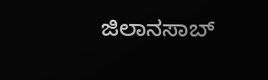ಜಿಲಾನಸಾಬ್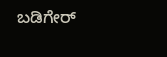ಬಡಿಗೇರ್